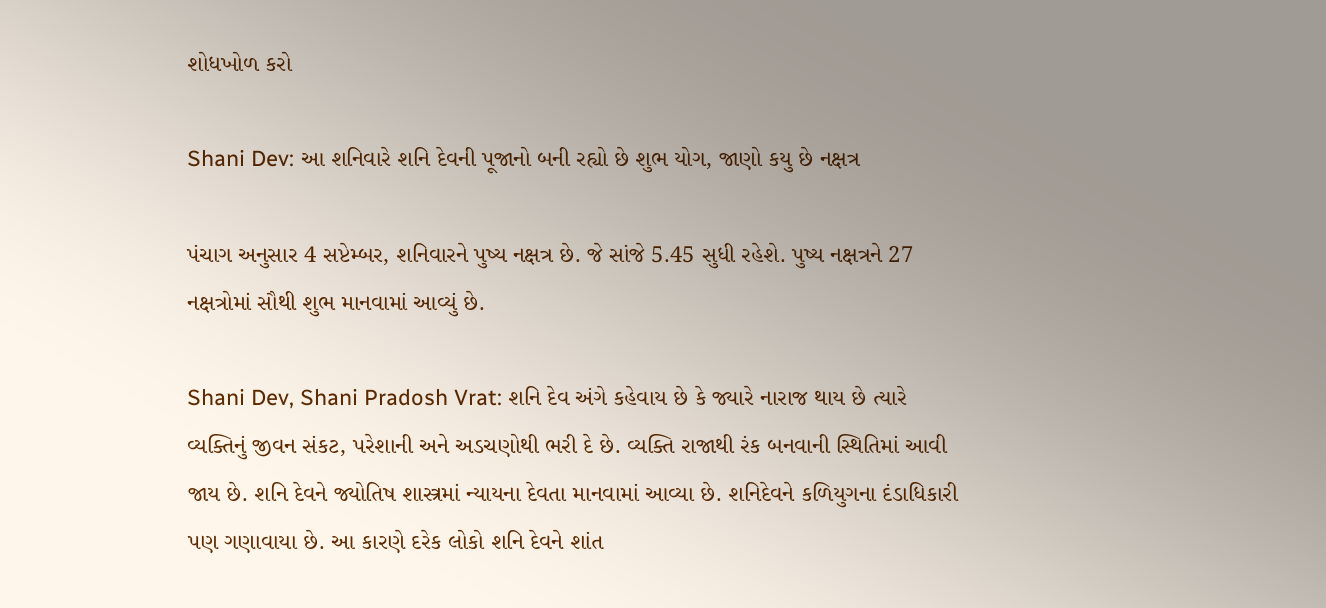શોધખોળ કરો

Shani Dev: આ શનિવારે શનિ દેવની પૂજાનો બની રહ્યો છે શુભ યોગ, જાણો કયુ છે નક્ષત્ર

પંચાગ અનુસાર 4 સપ્ટેમ્બર, શનિવારને પુષ્ય નક્ષત્ર છે. જે સાંજે 5.45 સુધી રહેશે. પુષ્ય નક્ષત્રને 27 નક્ષત્રોમાં સૌથી શુભ માનવામાં આવ્યું છે.

Shani Dev, Shani Pradosh Vrat: શનિ દેવ અંગે કહેવાય છે કે જ્યારે નારાજ થાય છે ત્યારે વ્યક્તિનું જીવન સંકટ, પરેશાની અને અડચણોથી ભરી દે છે. વ્યક્તિ રાજાથી રંક બનવાની સ્થિતિમાં આવી જાય છે. શનિ દેવને જ્યોતિષ શાસ્ત્રમાં ન્યાયના દેવતા માનવામાં આવ્યા છે. શનિદેવને કળિયુગના દંડાધિકારી પણ ગણાવાયા છે. આ કારણે દરેક લોકો શનિ દેવને શાંત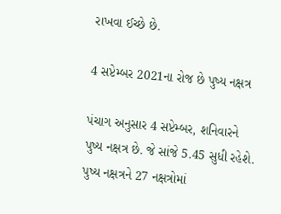રાખવા ઈચ્છે છે.

4 સપ્ટેમ્બર 2021ના રોજ છે પુષ્ય નક્ષત્ર

પંચાગ અનુસાર 4 સપ્ટેમ્બર, શનિવારને પુષ્ય નક્ષત્ર છે. જે સાંજે 5.45 સુધી રહેશે. પુષ્ય નક્ષત્રને 27 નક્ષત્રોમાં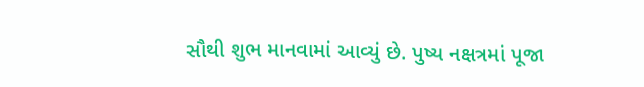સૌથી શુભ માનવામાં આવ્યું છે. પુષ્ય નક્ષત્રમાં પૂજા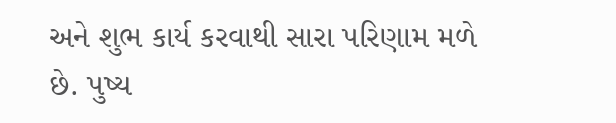અને શુભ કાર્ય કરવાથી સારા પરિણામ મળે છે. પુષ્ય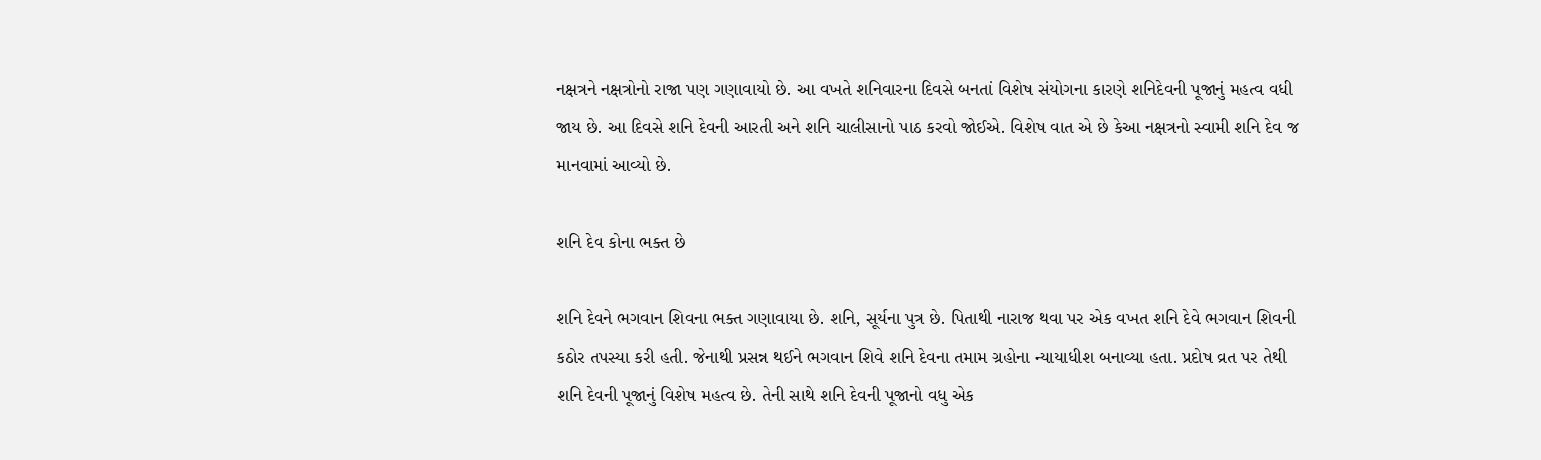નક્ષત્રને નક્ષત્રોનો રાજા પણ ગણાવાયો છે. આ વખતે શનિવારના દિવસે બનતાં વિશેષ સંયોગના કારણે શનિદેવની પૂજાનું મહત્વ વધી જાય છે. આ દિવસે શનિ દેવની આરતી અને શનિ ચાલીસાનો પાઠ કરવો જોઈએ. વિશેષ વાત એ છે કેઆ નક્ષત્રનો સ્વામી શનિ દેવ જ માનવામાં આવ્યો છે.

શનિ દેવ કોના ભક્ત છે

શનિ દેવને ભગવાન શિવના ભક્ત ગણાવાયા છે. શનિ, સૂર્યના પુત્ર છે. પિતાથી નારાજ થવા પર એક વખત શનિ દેવે ભગવાન શિવની કઠોર તપસ્યા કરી હતી. જેનાથી પ્રસન્ન થઈને ભગવાન શિવે શનિ દેવના તમામ ગ્રહોના ન્યાયાધીશ બનાવ્યા હતા. પ્રદોષ વ્રત પર તેથી શનિ દેવની પૂજાનું વિશેષ મહત્વ છે. તેની સાથે શનિ દેવની પૂજાનો વધુ એક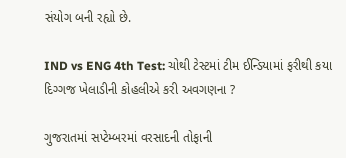સંયોગ બની રહ્યો છે.

IND vs ENG 4th Test: ચોથી ટેસ્ટમાં ટીમ ઈન્ડિયામાં ફરીથી કયા દિગ્ગજ ખેલાડીની કોહલીએ કરી અવગણના ?

ગુજરાતમાં સપ્ટેમ્બરમાં વરસાદની તોફાની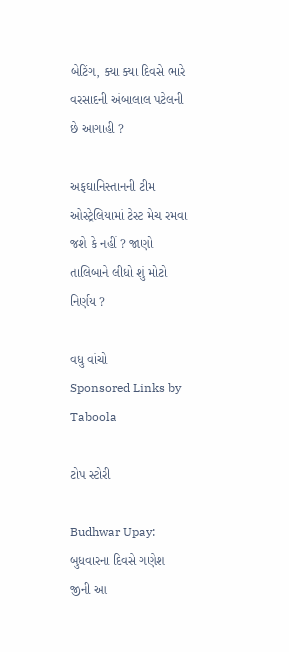બેટિંગ, ક્યા ક્યા દિવસે ભારે વરસાદની અંબાલાલ પટેલની છે આગાહી ?

અફઘાનિસ્તાનની ટીમ ઓસ્ટ્રેલિયામાં ટેસ્ટ મેચ રમવા જશે કે નહીં ? જાણો તાલિબાને લીધો શું મોટો નિર્ણય ?

વધુ વાંચો
Sponsored Links by Taboola

ટોપ સ્ટોરી

Budhwar Upay: બુધવારના દિવસે ગણેશ જીની આ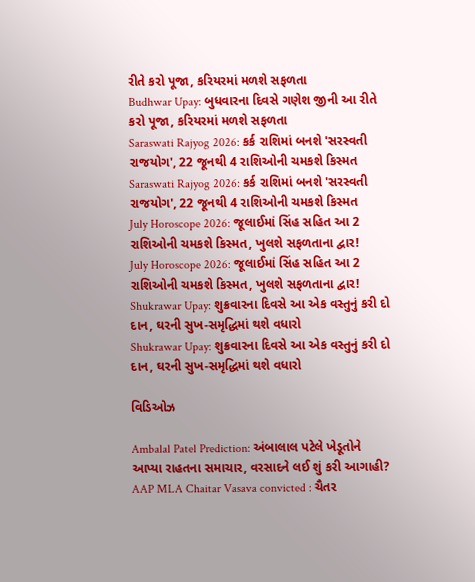રીતે કરો પૂજા, કરિયરમાં મળશે સફળતા
Budhwar Upay: બુધવારના દિવસે ગણેશ જીની આ રીતે કરો પૂજા, કરિયરમાં મળશે સફળતા
Saraswati Rajyog 2026: કર્ક રાશિમાં બનશે 'સરસ્વતી રાજયોગ', 22 જૂનથી 4 રાશિઓની ચમકશે કિસ્મત
Saraswati Rajyog 2026: કર્ક રાશિમાં બનશે 'સરસ્વતી રાજયોગ', 22 જૂનથી 4 રાશિઓની ચમકશે કિસ્મત
July Horoscope 2026: જૂલાઈમાં સિંહ સહિત આ 2 રાશિઓની ચમકશે કિસ્મત, ખુલશે સફળતાના દ્વાર!
July Horoscope 2026: જૂલાઈમાં સિંહ સહિત આ 2 રાશિઓની ચમકશે કિસ્મત, ખુલશે સફળતાના દ્વાર!
Shukrawar Upay: શુક્રવારના દિવસે આ એક વસ્તુનું કરી દો દાન, ઘરની સુખ-સમૃદ્ધિમાં થશે વધારો
Shukrawar Upay: શુક્રવારના દિવસે આ એક વસ્તુનું કરી દો દાન, ઘરની સુખ-સમૃદ્ધિમાં થશે વધારો

વિડિઓઝ

Ambalal Patel Prediction: અંબાલાલ પટેલે ખેડૂતોને આપ્યા રાહતના સમાચાર, વરસાદને લઈ શું કરી આગાહી?
AAP MLA Chaitar Vasava convicted : ચૈતર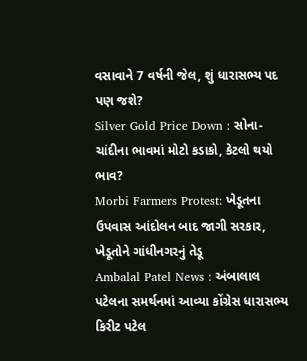વસાવાને 7 વર્ષની જેલ, શું ધારાસભ્ય પદ પણ જશે?
Silver Gold Price Down : સોના-ચાંદીના ભાવમાં મોટો કડાકો, કેટલો થયો ભાવ?
Morbi Farmers Protest: ખેડૂતના ઉપવાસ આંદોલન બાદ જાગી સરકાર, ખેડૂતોને ગાંધીનગરનું તેડૂ
Ambalal Patel News : અંબાલાલ પટેલના સમર્થનમાં આવ્યા કોંગ્રેસ ધારાસભ્ય કિરીટ પટેલ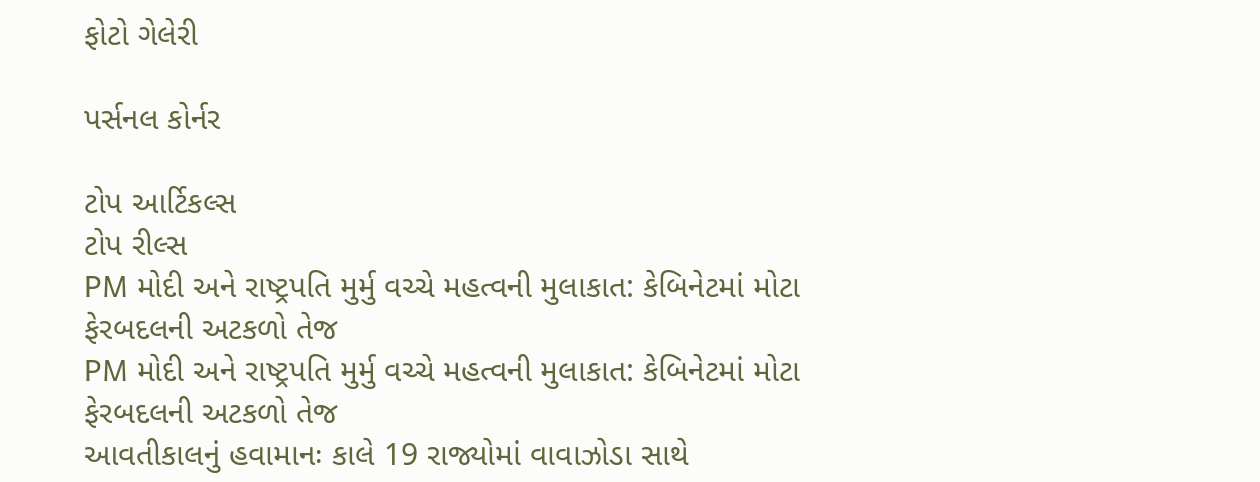ફોટો ગેલેરી

પર્સનલ કોર્નર

ટોપ આર્ટિકલ્સ
ટોપ રીલ્સ
PM મોદી અને રાષ્ટ્રપતિ મુર્મુ વચ્ચે મહત્વની મુલાકાત: કેબિનેટમાં મોટા ફેરબદલની અટકળો તેજ
PM મોદી અને રાષ્ટ્રપતિ મુર્મુ વચ્ચે મહત્વની મુલાકાત: કેબિનેટમાં મોટા ફેરબદલની અટકળો તેજ
આવતીકાલનું હવામાનઃ કાલે 19 રાજ્યોમાં વાવાઝોડા સાથે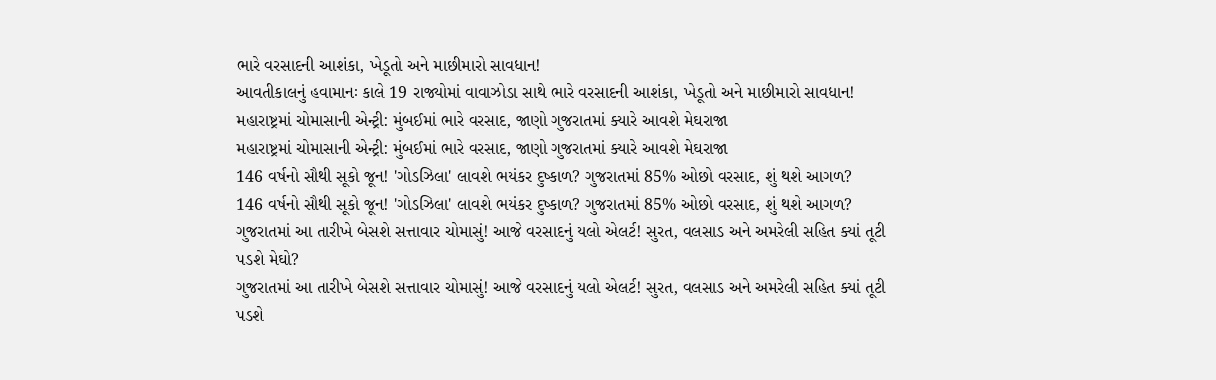ભારે વરસાદની આશંકા, ખેડૂતો અને માછીમારો સાવધાન!
આવતીકાલનું હવામાનઃ કાલે 19 રાજ્યોમાં વાવાઝોડા સાથે ભારે વરસાદની આશંકા, ખેડૂતો અને માછીમારો સાવધાન!
મહારાષ્ટ્રમાં ચોમાસાની એન્ટ્રી: મુંબઈમાં ભારે વરસાદ, જાણો ગુજરાતમાં ક્યારે આવશે મેઘરાજા
મહારાષ્ટ્રમાં ચોમાસાની એન્ટ્રી: મુંબઈમાં ભારે વરસાદ, જાણો ગુજરાતમાં ક્યારે આવશે મેઘરાજા
146 વર્ષનો સૌથી સૂકો જૂન! 'ગોડઝિલા' લાવશે ભયંકર દુષ્કાળ? ગુજરાતમાં 85% ઓછો વરસાદ, શું થશે આગળ?
146 વર્ષનો સૌથી સૂકો જૂન! 'ગોડઝિલા' લાવશે ભયંકર દુષ્કાળ? ગુજરાતમાં 85% ઓછો વરસાદ, શું થશે આગળ?
ગુજરાતમાં આ તારીખે બેસશે સત્તાવાર ચોમાસું! આજે વરસાદનું યલો એલર્ટ! સુરત, વલસાડ અને અમરેલી સહિત ક્યાં તૂટી પડશે મેઘો?
ગુજરાતમાં આ તારીખે બેસશે સત્તાવાર ચોમાસું! આજે વરસાદનું યલો એલર્ટ! સુરત, વલસાડ અને અમરેલી સહિત ક્યાં તૂટી પડશે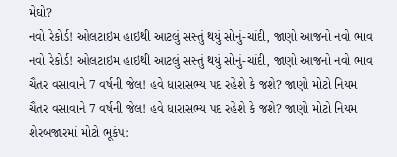મેઘો?
નવો રેકોર્ડ! ઓલટાઇમ હાઇથી આટલું સસ્તું થયું સોનું-ચાંદી, જાણો આજનો નવો ભાવ
નવો રેકોર્ડ! ઓલટાઇમ હાઇથી આટલું સસ્તું થયું સોનું-ચાંદી, જાણો આજનો નવો ભાવ
ચૈતર વસાવાને 7 વર્ષની જેલ! હવે ધારાસભ્ય પદ રહેશે કે જશે? જાણો મોટો નિયમ
ચૈતર વસાવાને 7 વર્ષની જેલ! હવે ધારાસભ્ય પદ રહેશે કે જશે? જાણો મોટો નિયમ
શેરબજારમાં મોટો ભૂકંપ: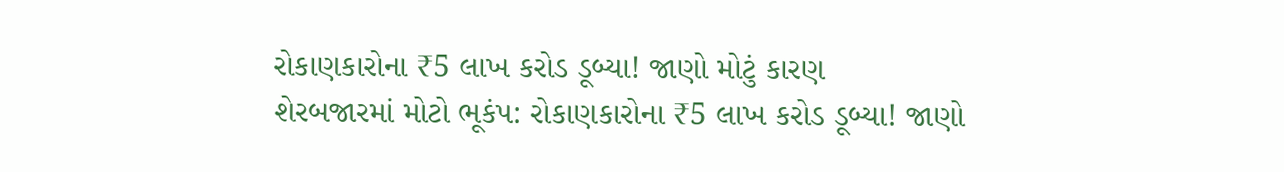રોકાણકારોના ₹5 લાખ કરોડ ડૂબ્યા! જાણો મોટું કારણ
શેરબજારમાં મોટો ભૂકંપ: રોકાણકારોના ₹5 લાખ કરોડ ડૂબ્યા! જાણો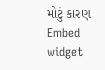મોટું કારણ
Embed widget